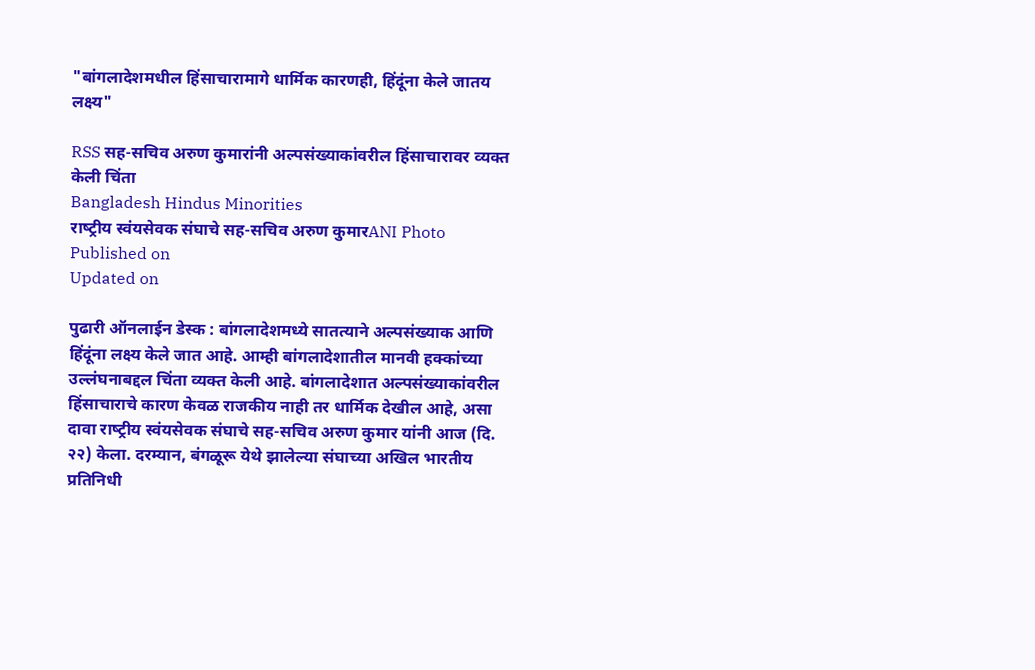"बांगलादेशमधील हिंसाचारामागे धार्मिक कारणही, हिंदूंना केले जातय लक्ष्य"

RSS सह-सचिव अरुण कुमारांनी अल्पसंख्याकांवरील हिंसाचारावर व्‍यक्‍त केली चिंता
Bangladesh Hindus Minorities
राष्‍ट्रीय स्‍वंयसेवक संघाचे सह-सचिव अरुण कुमारANI Photo
Published on
Updated on

पुढारी ऑनलाईन डेस्‍क : बांगलादेशमध्‍ये सातत्‍याने अल्पसंख्याक आणि हिंदूंना लक्ष्य केले जात आहे. आम्ही बांगलादेशातील मानवी हक्कांच्या उल्लंघनाबद्दल चिंता व्यक्त केली आहे. बांगलादेशात अल्पसंख्याकांवरील हिंसाचाराचे कारण केवळ राजकीय नाही तर धार्मिक देखील आहे, असा दावा राष्‍ट्रीय स्‍वंयसेवक संघाचे सह-सचिव अरुण कुमार यांनी आज (दि. २२) केला. दरम्‍यान, बंगळूरू येथे झालेल्या संघाच्या अखिल भारतीय प्रतिनिधी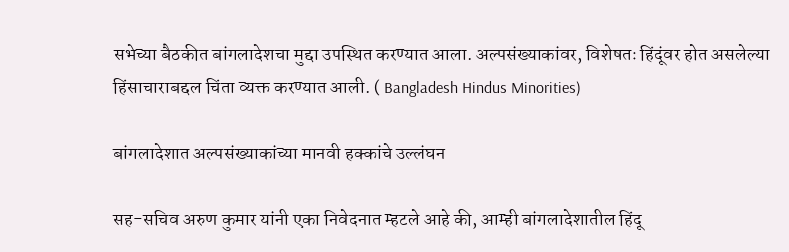सभेच्या बैठकीत बांगलादेशचा मुद्दा उपस्थित करण्यात आला. अल्पसंख्याकांवर, विशेषतः हिंदूंवर होत असलेल्या हिंसाचाराबद्दल चिंता व्यक्त करण्यात आली. ( Bangladesh Hindus Minorities)

बांगलादेशात अल्पसंख्याकांच्या मानवी हक्कांचे उल्लंघन

सह-सचिव अरुण कुमार यांनी एका निवेदनात म्हटले आहे की, आम्ही बांगलादेशातील हिंदू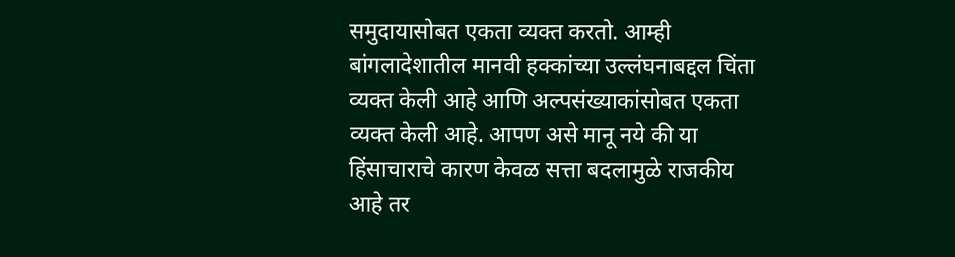समुदायासोबत एकता व्यक्त करतो. आम्ही बांगलादेशातील मानवी हक्कांच्या उल्लंघनाबद्दल चिंता व्यक्त केली आहे आणि अल्पसंख्याकांसोबत एकता व्यक्त केली आहे. आपण असे मानू नये की या हिंसाचाराचे कारण केवळ सत्ता बदलामुळे राजकीय आहे तर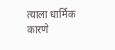त्याला धार्मिक कारणे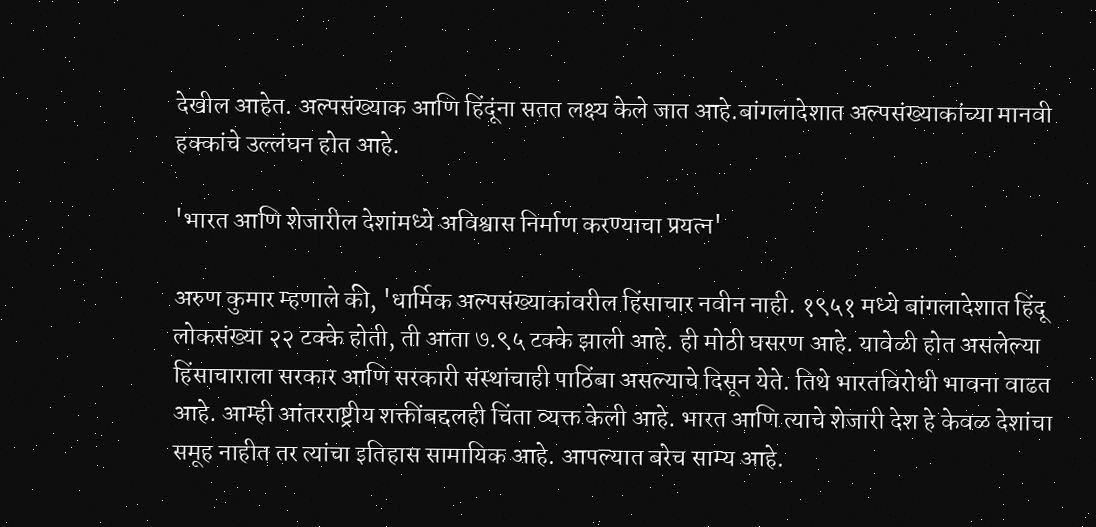देखील आहेत. अल्पसंख्याक आणि हिंदूंना सतत लक्ष्य केले जात आहे.बांगलादेशात अल्पसंख्याकांच्या मानवी हक्कांचे उल्लंघन होत आहे.

'भारत आणि शेजारील देशांमध्ये अविश्वास निर्माण करण्याचा प्रयत्न'

अरुण कुमार म्हणाले की, 'धार्मिक अल्पसंख्याकांवरील हिंसाचार नवीन नाही. १९५१ मध्ये बांगलादेशात हिंदू लोकसंख्या २२ टक्के होती, ती आता ७.९५ टक्के झाली आहे. ही मोठी घसरण आहे. यावेळी होत असलेल्या हिंसाचाराला सरकार आणि सरकारी संस्थांचाही पाठिंबा असल्याचे दिसून येते. तिथे भारतविरोधी भावना वाढत आहे. आम्ही आंतरराष्ट्रीय शक्तींबद्दलही चिंता व्यक्त केली आहे. भारत आणि त्याचे शेजारी देश हे केवळ देशांचा समूह नाहीत तर त्यांचा इतिहास सामायिक आहे. आपल्यात बरेच साम्य आहे.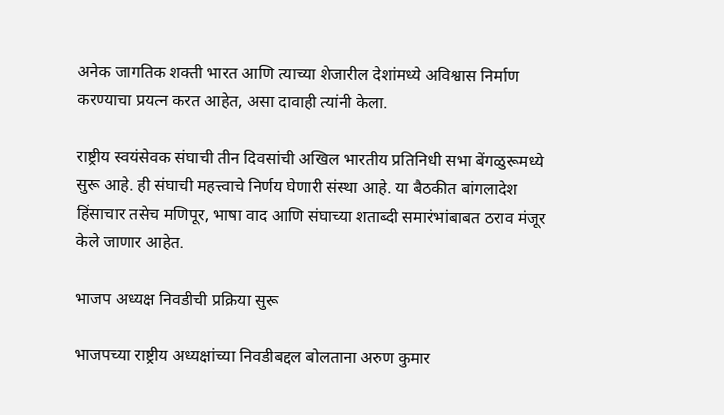अनेक जागतिक शक्ती भारत आणि त्याच्या शेजारील देशांमध्ये अविश्वास निर्माण करण्याचा प्रयत्न करत आहेत, असा दावाही त्‍यांनी केला.

राष्ट्रीय स्वयंसेवक संघाची तीन दिवसांची अखिल भारतीय प्रतिनिधी सभा बेंगळुरूमध्ये सुरू आहे. ही संघाची महत्त्‍वाचे निर्णय घेणारी संस्था आहे. या बैठकीत बांगलादेश हिंसाचार तसेच मणिपूर, भाषा वाद आणि संघाच्या शताब्दी समारंभांबाबत ठराव मंजूर केले जाणार आहेत.

भाजप अध्यक्ष निवडीची प्रक्रिया सुरू

भाजपच्या राष्ट्रीय अध्यक्षांच्या निवडीबद्दल बोलताना अरुण कुमार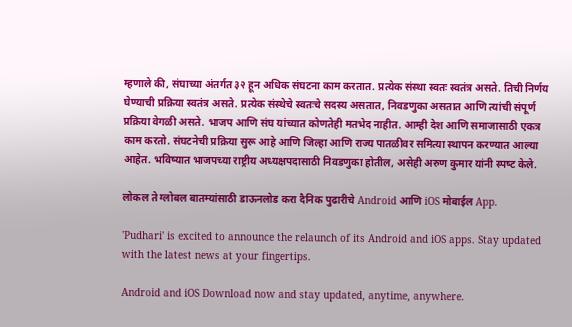म्हणाले की, संघाच्या अंतर्गत ३२ हून अधिक संघटना काम करतात. प्रत्येक संस्था स्वतः स्वतंत्र असते. तिची निर्णय घेण्याची प्रक्रिया स्वतंत्र असते. प्रत्येक संस्थेचे स्वतःचे सदस्य असतात, निवडणुका असतात आणि त्यांची संपूर्ण प्रक्रिया वेगळी असते. भाजप आणि संघ यांच्यात कोणतेही मतभेद नाहीत. आम्ही देश आणि समाजासाठी एकत्र काम करतो. संघटनेची प्रक्रिया सुरू आहे आणि जिल्हा आणि राज्य पातळीवर समित्या स्थापन करण्यात आल्या आहेत. भविष्यात भाजपच्या राष्ट्रीय अध्यक्षपदासाठी निवडणुका होतील, असेही अरुण कुमार यांनी स्‍पष्‍ट केले.

लोकल ते ग्लोबल बातम्यांसाठी डाऊनलोड करा दैनिक पुढारीचे Android आणि iOS मोबाईल App.

'Pudhari' is excited to announce the relaunch of its Android and iOS apps. Stay updated with the latest news at your fingertips.

Android and iOS Download now and stay updated, anytime, anywhere.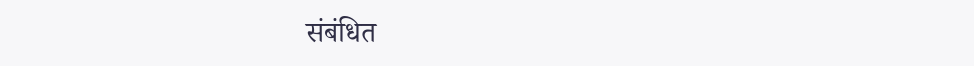संबंधित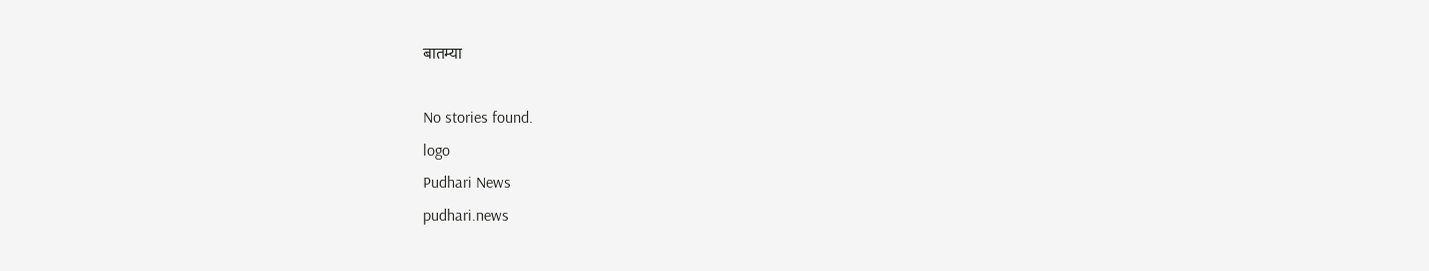बातम्या

No stories found.
logo
Pudhari News
pudhari.news